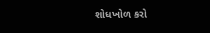શોધખોળ કરો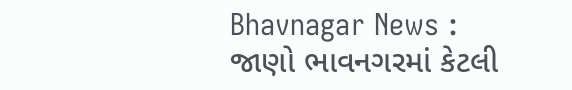Bhavnagar News : જાણો ભાવનગરમાં કેટલી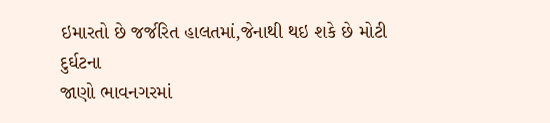ઇમારતો છે જર્જરિત હાલતમાં,જેનાથી થઇ શકે છે મોટી દુર્ઘટના
જાણો ભાવનગરમાં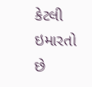કેટલી ઇમારતો છે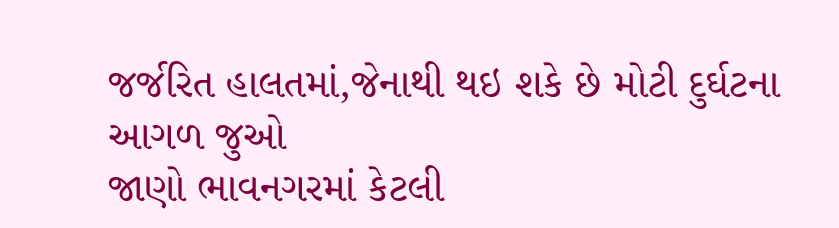જર્જરિત હાલતમાં,જેનાથી થઇ શકે છે મોટી દુર્ઘટના
આગળ જુઓ
જાણો ભાવનગરમાં કેટલી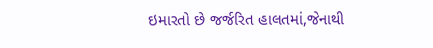ઇમારતો છે જર્જરિત હાલતમાં,જેનાથી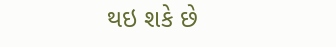થઇ શકે છે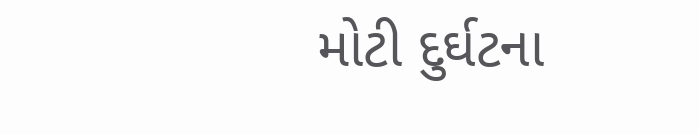મોટી દુર્ઘટના